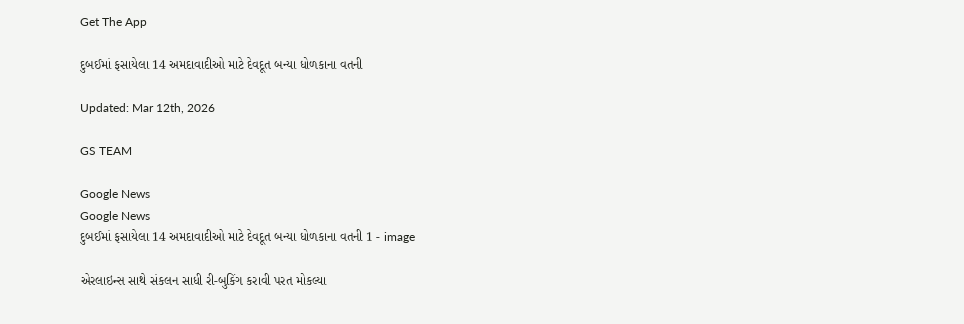Get The App

દુબઈમાં ફસાયેલા 14 અમદાવાદીઓ માટે દેવદૂત બન્યા ધોળકાના વતની

Updated: Mar 12th, 2026

GS TEAM

Google News
Google News
દુબઈમાં ફસાયેલા 14 અમદાવાદીઓ માટે દેવદૂત બન્યા ધોળકાના વતની 1 - image

એરલાઇન્સ સાથે સંકલન સાધી રી-બુકિંગ કરાવી પરત મોકલ્યા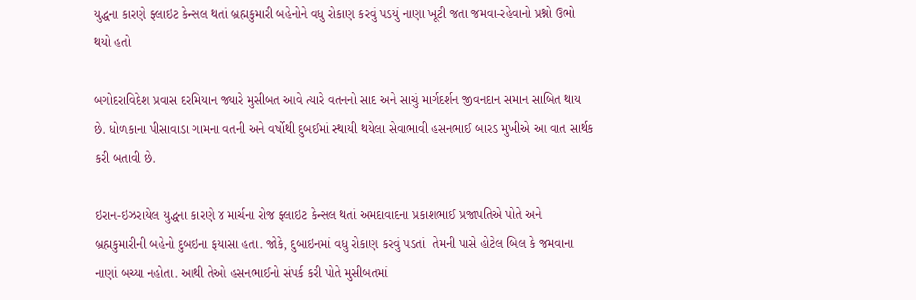યુદ્ધના કારણે ફ્લાઇટ કેન્સલ થતાં બ્રહ્મકુમારી બહેનોને વધુ રોકાણ કરવું પડયું નાણા ખૂટી જતા જમવા-રહેવાનો પ્રશ્નો ઉભો થયો હતો

બગોદરાવિદેશ પ્રવાસ દરમિયાન જ્યારે મુસીબત આવે ત્યારે વતનનો સાદ અને સાચું માર્ગદર્શન જીવનદાન સમાન સાબિત થાય છે. ધોળકાના પીસાવાડા ગામના વતની અને વર્ષોથી દુબઈમાં સ્થાયી થયેલા સેવાભાવી હસનભાઈ બારડ મુખીએ આ વાત સાર્થક કરી બતાવી છે.

ઇરાન-ઇઝરાયેલ યુદ્ધના કારણે ૪ માર્ચના રોજ ફ્લાઇટ કેન્સલ થતાં અમદાવાદના પ્રકાશભાઈ પ્રજાપતિએ પોતે અને બ્રહ્મકુમારીની બહેનો દુબઇના ફયાસા હતા. જોકે, દુબાઇનમાં વધુ રોકાણ કરવું પડતાં  તેમની પાસે હોટેલ બિલ કે જમવાના નાણાં બચ્યા નહોતા. આથી તેઓ હસનભાઈનો સંપર્ક કરી પોતે મુસીબતમાં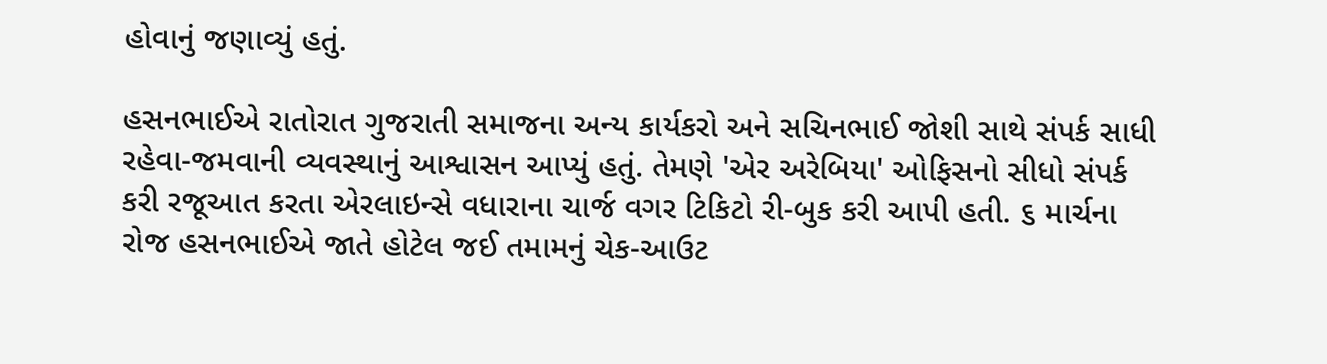હોવાનું જણાવ્યું હતું.

હસનભાઈએ રાતોરાત ગુજરાતી સમાજના અન્ય કાર્યકરો અને સચિનભાઈ જોશી સાથે સંપર્ક સાધી રહેવા-જમવાની વ્યવસ્થાનું આશ્વાસન આપ્યું હતું. તેમણે 'એર અરેબિયા' ઓફિસનો સીધો સંપર્ક કરી રજૂઆત કરતા એરલાઇન્સે વધારાના ચાર્જ વગર ટિકિટો રી-બુક કરી આપી હતી. ૬ માર્ચના રોજ હસનભાઈએ જાતે હોટેલ જઈ તમામનું ચેક-આઉટ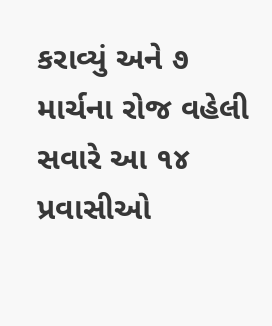કરાવ્યું અને ૭ માર્ચના રોજ વહેલી સવારે આ ૧૪ પ્રવાસીઓ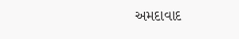અમદાવાદ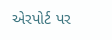એરપોર્ટ પર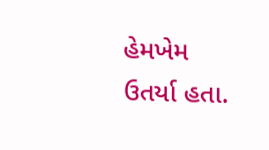હેમખેમ ઉતર્યા હતા.